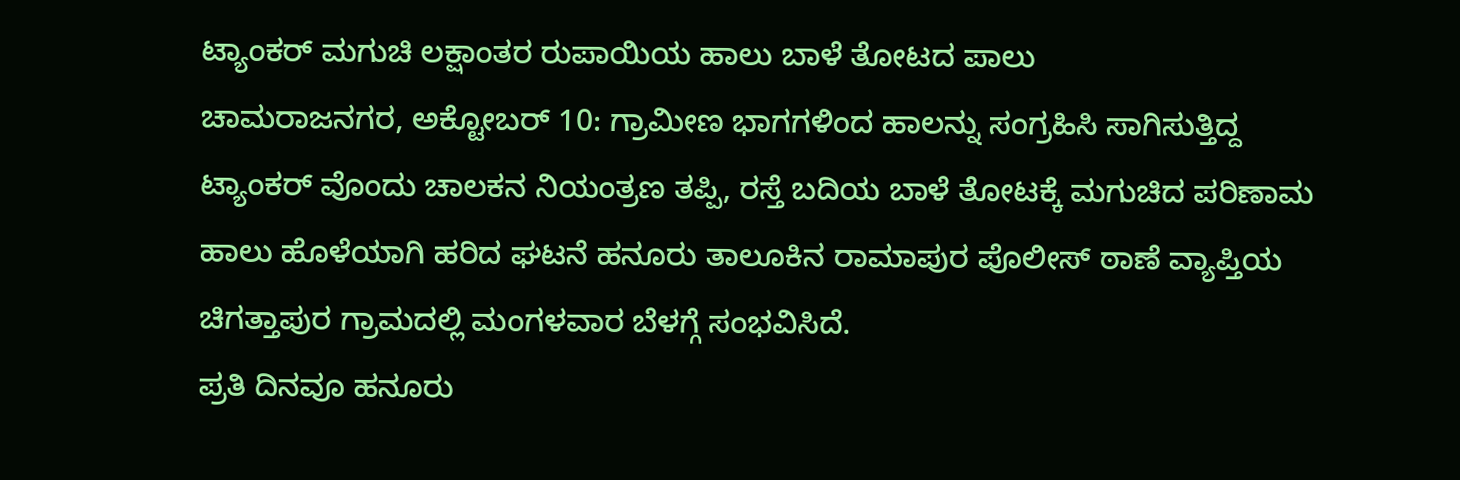ಟ್ಯಾಂಕರ್ ಮಗುಚಿ ಲಕ್ಷಾಂತರ ರುಪಾಯಿಯ ಹಾಲು ಬಾಳೆ ತೋಟದ ಪಾಲು
ಚಾಮರಾಜನಗರ, ಅಕ್ಟೋಬರ್ 10: ಗ್ರಾಮೀಣ ಭಾಗಗಳಿಂದ ಹಾಲನ್ನು ಸಂಗ್ರಹಿಸಿ ಸಾಗಿಸುತ್ತಿದ್ದ ಟ್ಯಾಂಕರ್ ವೊಂದು ಚಾಲಕನ ನಿಯಂತ್ರಣ ತಪ್ಪಿ, ರಸ್ತೆ ಬದಿಯ ಬಾಳೆ ತೋಟಕ್ಕೆ ಮಗುಚಿದ ಪರಿಣಾಮ ಹಾಲು ಹೊಳೆಯಾಗಿ ಹರಿದ ಘಟನೆ ಹನೂರು ತಾಲೂಕಿನ ರಾಮಾಪುರ ಪೊಲೀಸ್ ಠಾಣೆ ವ್ಯಾಪ್ತಿಯ ಚಿಗತ್ತಾಪುರ ಗ್ರಾಮದಲ್ಲಿ ಮಂಗಳವಾರ ಬೆಳಗ್ಗೆ ಸಂಭವಿಸಿದೆ.
ಪ್ರತಿ ದಿನವೂ ಹನೂರು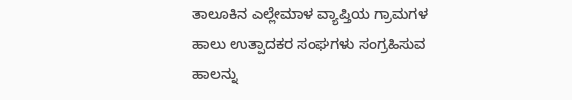ತಾಲೂಕಿನ ಎಲ್ಲೇಮಾಳ ವ್ಯಾಪ್ತಿಯ ಗ್ರಾಮಗಳ ಹಾಲು ಉತ್ಪಾದಕರ ಸಂಘಗಳು ಸಂಗ್ರಹಿಸುವ ಹಾಲನ್ನು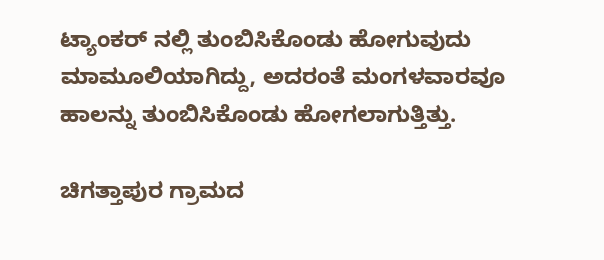ಟ್ಯಾಂಕರ್ ನಲ್ಲಿ ತುಂಬಿಸಿಕೊಂಡು ಹೋಗುವುದು ಮಾಮೂಲಿಯಾಗಿದ್ದು, ಅದರಂತೆ ಮಂಗಳವಾರವೂ ಹಾಲನ್ನು ತುಂಬಿಸಿಕೊಂಡು ಹೋಗಲಾಗುತ್ತಿತ್ತು.

ಚಿಗತ್ತಾಪುರ ಗ್ರಾಮದ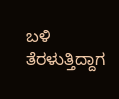ಬಳಿ ತೆರಳುತ್ತಿದ್ದಾಗ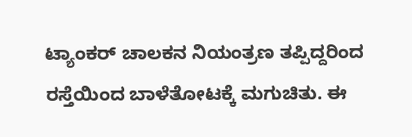ಟ್ಯಾಂಕರ್ ಚಾಲಕನ ನಿಯಂತ್ರಣ ತಪ್ಪಿದ್ದರಿಂದ ರಸ್ತೆಯಿಂದ ಬಾಳೆತೋಟಕ್ಕೆ ಮಗುಚಿತು. ಈ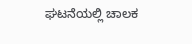ಘಟನೆಯಲ್ಲಿ ಚಾಲಕ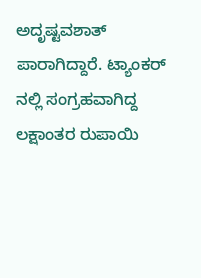ಅದೃಷ್ಟವಶಾತ್ ಪಾರಾಗಿದ್ದಾರೆ. ಟ್ಯಾಂಕರ್ ನಲ್ಲಿ ಸಂಗ್ರಹವಾಗಿದ್ದ ಲಕ್ಷಾಂತರ ರುಪಾಯಿ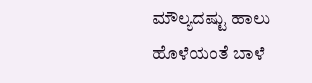ಮೌಲ್ಯದಷ್ಟು ಹಾಲು ಹೊಳೆಯಂತೆ ಬಾಳೆ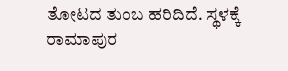ತೋಟದ ತುಂಬ ಹರಿದಿದೆ. ಸ್ಥಳಕ್ಕೆ ರಾಮಾಪುರ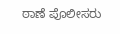ಠಾಣೆ ಪೊಲೀಸರು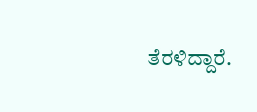ತೆರಳಿದ್ದಾರೆ.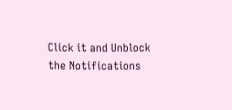Click it and Unblock the Notifications